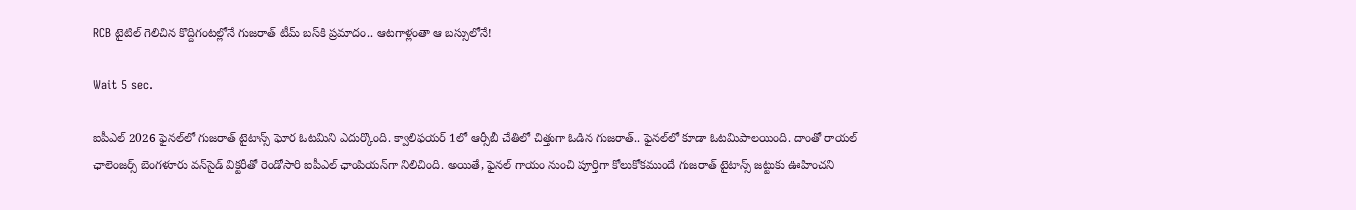RCB టైటిల్ గెలిచిన కొద్దిగంటల్లోనే గుజరాత్ టీమ్ బస్‌కి ప్రమాదం.. ఆటగాళ్లంతా ఆ బస్సులోనే!

Wait 5 sec.

ఐపీఎల్ 2026 ఫైనల్‌లో గుజరాత్ టైటాన్స్ ఘోర ఓటమిని ఎదుర్కొంది. క్వాలిఫయర్ 1లో ఆర్సీబీ చేతిలో చిత్తుగా ఓడిన గుజరాత్.. ఫైనల్‌లో కూడా ఓటమిపాలయింది. దాంతో రాయల్ ఛాలెంజర్స్ బెంగళూరు వన్‌సైడ్ విక్టరీతో రెండోసారి ఐపీఎల్ ఛాంపియన్‌గా నిలిచింది. అయితే, ఫైనల్ గాయం నుంచి పూర్తిగా కోలుకోకముందే గుజరాత్ టైటాన్స్ జట్టుకు ఊహించని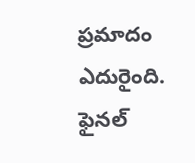ప్రమాదం ఎదురైంది. ఫైనల్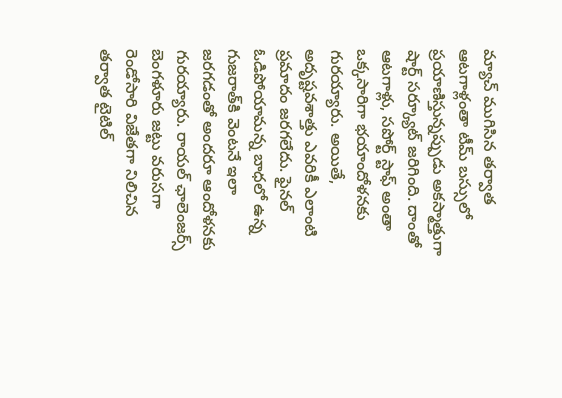మ్యాచ్ ముగిసిన తర్వాత ఆటగాళ్లంతా టీమ్ బస్సులో ప్రయాణిస్తున్నప్పుడు అకస్మాత్తుగా షార్ట్ సర్క్యూట్ జరిగింది. దాంతో ఆటగాళ్లు, సపోర్ట్ స్టాఫ్ అంతా ఒక్కసారిగా భయాందోళనకు గురయ్యారు. అయితే, అదృష్టవశాత్తు ఎవరికీ ఎలాంటి ప్రమాదం జరగలేదు. ఫైనల్ ఓడిపోయామన్న బాధలో ఉన్న గుజరాత్‌కి వెంటనే ఇలా జరగడంతో అందరూ ఆందోళనకు గురయ్యారు. రాయల్ ఛాలెంజర్స్ బెంగళూరు జట్టు వరుసగా రెండోసారి విజేతగా నిలిచిన తర్వాత టైటిల్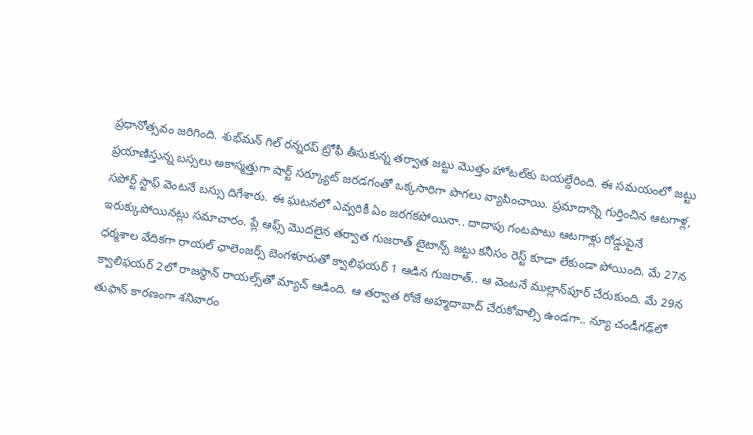ప్రధానోత్సవం జరిగింది. శుభ్‌మన్ గిల్ రన్నరప్ ట్రోఫీ తీసుకున్న తర్వాత జట్టు మొత్తం హోటల్‌కు బయల్దేరింది. ఈ సమయంలో జట్టు ప్రయాణిస్తున్న బస్సలు అకాస్మత్తుగా షార్ట్ సర్క్యూట్ జరడగంతో ఒక్కసారిగా పొగలు వ్యాపించాయి. ప్రమాదాన్ని గుర్తించిన ఆటగాళ్ల, సపోర్ట్ స్టాఫ్ వెంటనే బస్సు దిగేశారు. ఈ ఘటనలో ఎవ్వరికీ ఏం జరగకపోయినా.. దాదాపు గంటపాటు ఆటగాళ్లు రోడ్డుపైనే ఇరుక్కుపోయినట్లు సమాచారం. ప్లే ఆఫ్స్ మొదలైన తర్వాత గుజరాత్ టైటాన్స్ జట్టు కనీసం రెస్ట్ కూడా లేకుండా పోయింది. మే 27న ధర్మశాల వేదికగా రాయల్ ఛాలెంజర్స్ బెంగళూరుతో క్వాలిఫయర్ 1 ఆడిన గుజరాత్.. ఆ వెంటనే ముల్లాన్‌పూర్ చేరుకుంది. మే 29న క్వాలిఫయర్ 2లో రాజస్థాన్ రాయల్స్‌తో మ్యాచ్ ఆడింది. ఆ తర్వాత రోజే అహ్మదాబాద్ చేరుకోవాల్సి ఉండగా.. న్యూ చండీగఢ్‌లో తుఫాన్ కారణంగా శనివారం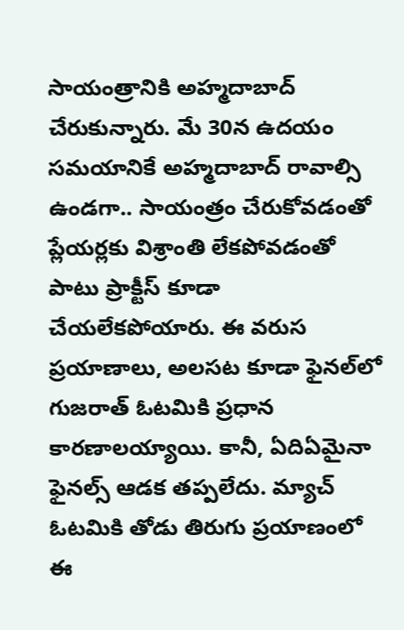సాయంత్రానికి అహ్మదాబాద్ చేరుకున్నారు. మే 30న ఉదయం సమయానికే అహ్మదాబాద్ రావాల్సి ఉండగా.. సాయంత్రం చేరుకోవడంతో ప్లేయర్లకు విశ్రాంతి లేకపోవడంతో పాటు ప్రాక్టీస్ కూడా చేయలేకపోయారు. ఈ వరుస ప్రయాణాలు, అలసట కూడా ఫైనల్‌లో గుజరాత్ ఓటమికి ప్రధాన కారణాలయ్యాయి. కానీ, ఏదిఏమైనా ఫైనల్స్ ఆడక తప్పలేదు. మ్యాచ్ ఓటమికి తోడు తిరుగు ప్రయాణంలో ఈ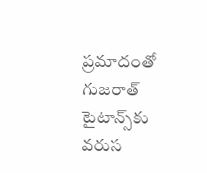ప్రమాదంతో గుజరాత్ టైటాన్స్‌కు వరుస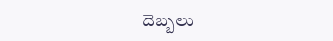దెబ్బలు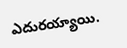ఎదురయ్యాయి.